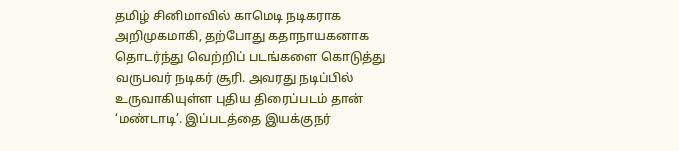தமிழ் சினிமாவில் காமெடி நடிகராக அறிமுகமாகி, தற்போது கதாநாயகனாக தொடர்ந்து வெற்றிப் படங்களை கொடுத்து வருபவர் நடிகர் சூரி. அவரது நடிப்பில் உருவாகியுள்ள புதிய திரைப்படம் தான் ‘மண்டாடி’. இப்படத்தை இயக்குநர்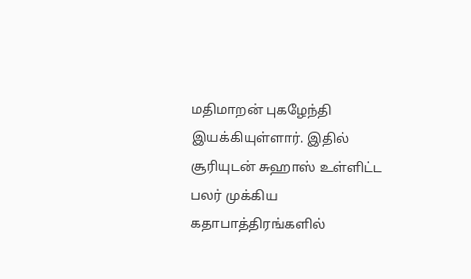மதிமாறன் புகழேந்தி இயக்கியுள்ளார். இதில் சூரியுடன் சுஹாஸ் உள்ளிட்ட பலர் முக்கிய கதாபாத்திரங்களில்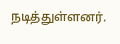நடித்துள்ளனர்.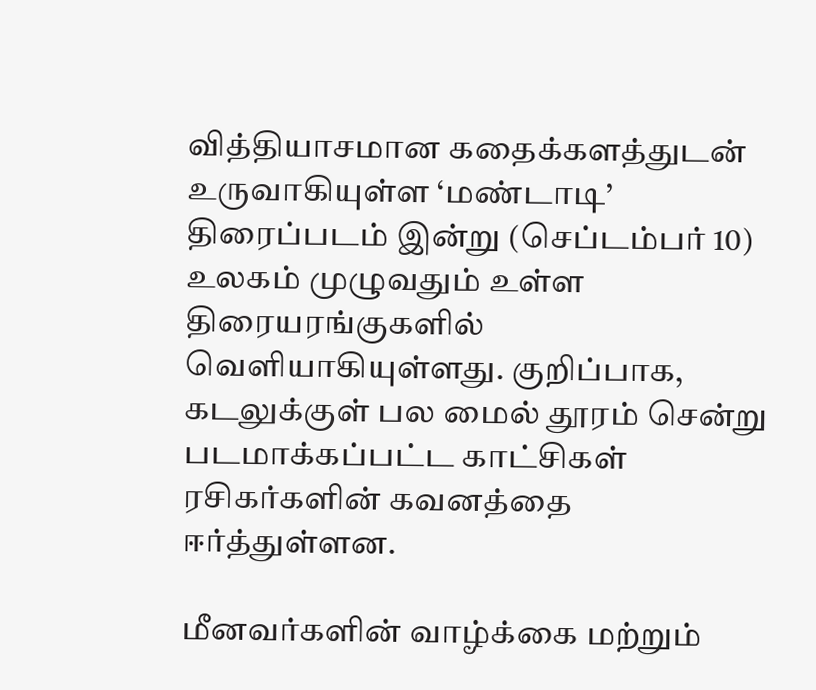வித்தியாசமான கதைக்களத்துடன் உருவாகியுள்ள ‘மண்டாடி’ திரைப்படம் இன்று (செப்டம்பர் 10) உலகம் முழுவதும் உள்ள திரையரங்குகளில் வெளியாகியுள்ளது. குறிப்பாக, கடலுக்குள் பல மைல் தூரம் சென்று படமாக்கப்பட்ட காட்சிகள் ரசிகர்களின் கவனத்தை ஈர்த்துள்ளன.

மீனவர்களின் வாழ்க்கை மற்றும்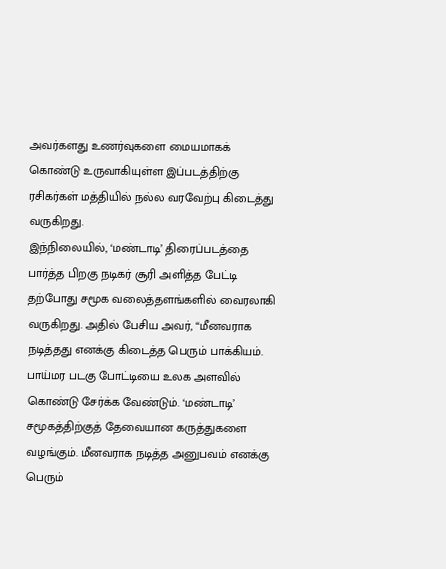அவர்களது உணர்வுகளை மையமாகக் கொண்டு உருவாகியுள்ள இப்படத்திற்கு ரசிகர்கள் மத்தியில் நல்ல வரவேற்பு கிடைத்து வருகிறது.
இந்நிலையில், ‘மண்டாடி’ திரைப்படத்தை பார்த்த பிறகு நடிகர் சூரி அளித்த பேட்டி தற்போது சமூக வலைத்தளங்களில் வைரலாகி வருகிறது. அதில் பேசிய அவர், “மீனவராக நடித்தது எனக்கு கிடைத்த பெரும் பாக்கியம். பாய்மர படகு போட்டியை உலக அளவில் கொண்டு சேர்க்க வேண்டும். ‘மண்டாடி’ சமூகத்திற்குத் தேவையான கருத்துகளை வழங்கும். மீனவராக நடித்த அனுபவம் எனக்கு பெரும்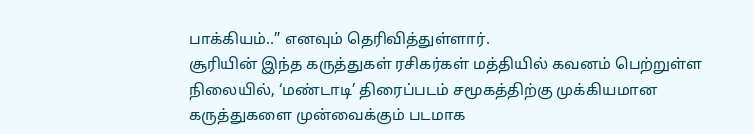பாக்கியம்..” எனவும் தெரிவித்துள்ளார்.
சூரியின் இந்த கருத்துகள் ரசிகர்கள் மத்தியில் கவனம் பெற்றுள்ள நிலையில், ‘மண்டாடி’ திரைப்படம் சமூகத்திற்கு முக்கியமான கருத்துகளை முன்வைக்கும் படமாக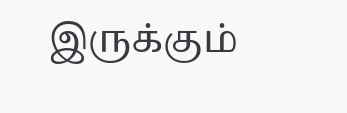இருக்கும்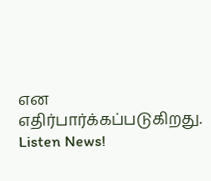என எதிர்பார்க்கப்படுகிறது.
Listen News!